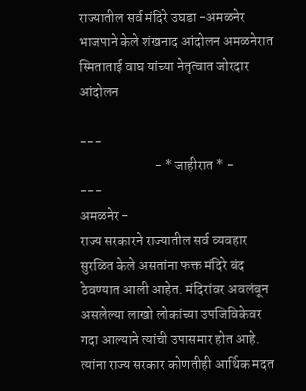राज्यातील सर्व मंदिरे उघडा -अमळनेर भाजपाने केले शंखनाद आंदोलन अमळनेरात स्मिताताई वाघ यांच्या नेतृत्वात जोरदार आंदोलन

---
                           - * जाहीरात * -
---
अमळनेर -
राज्य सरकारने राज्यातील सर्व व्यवहार सुरळित केले असतांना फक्त मंदिरे बंद ठेवण्यात आली आहेत. मंदिरांवर अवलंबून असलेल्या लाखो लोकांच्या उपजिविकेवर गदा आल्याने त्यांची उपासमार होत आहे. त्यांना राज्य सरकार कोणतीही आर्थिक मदत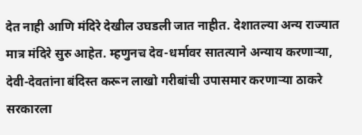देत नाही आणि मंदिरे देखील उघडली जात नाहीत. देशातल्या अन्य राज्यात मात्र मंदिरे सुरु आहेत. म्हणुनच देव-धर्मावर सातत्याने अन्याय करणाऱ्या, देवी-देवतांना बंदिस्त करून लाखो गरीबांची उपासमार करणाऱ्या ठाकरे सरकारला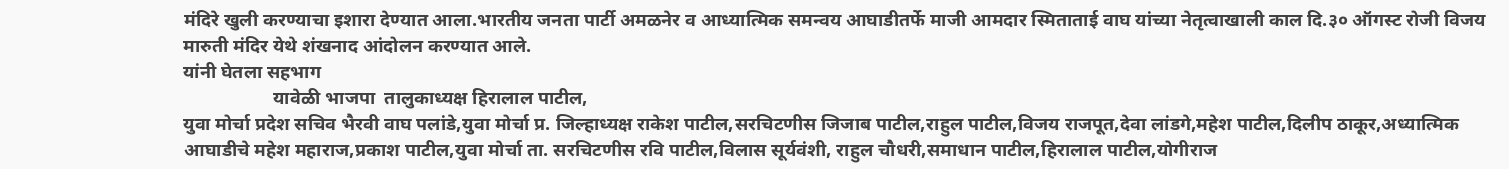मंदिरे खुली करण्याचा इशारा देण्यात आला.भारतीय जनता पार्टी अमळनेर व आध्यात्मिक समन्वय आघाडीतर्फे माजी आमदार स्मिताताई वाघ यांच्या नेतृत्वाखाली काल दि.३० ऑगस्ट रोजी विजय मारुती मंदिर येथे शंखनाद आंदोलन करण्यात आले.
यांनी घेतला सहभाग
                   यावेळी भाजपा  तालुकाध्यक्ष हिरालाल पाटील,
युवा मोर्चा प्रदेश सचिव भैरवी वाघ पलांडे,युवा मोर्चा प्र. जिल्हाध्यक्ष राकेश पाटील,सरचिटणीस जिजाब पाटील,राहुल पाटील,विजय राजपूत,देवा लांडगे,महेश पाटील,दिलीप ठाकूर,अध्यात्मिक आघाडीचे महेश महाराज,प्रकाश पाटील,युवा मोर्चा ता. सरचिटणीस रवि पाटील,विलास सूर्यवंशी, राहुल चौधरी,समाधान पाटील,हिरालाल पाटील,योगीराज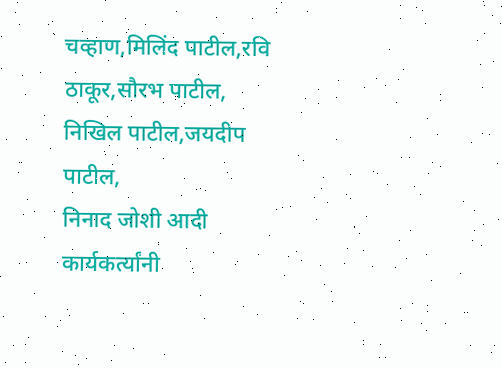चव्हाण,मिलिंद पाटील,रवि ठाकूर,सौरभ पाटील,
निखिल पाटील,जयदीप पाटील,
निनाद जोशी आदी कार्यकर्त्यांनी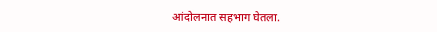आंदोलनात सहभाग घेतला.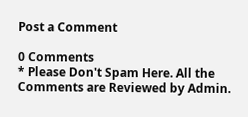Post a Comment

0 Comments
* Please Don't Spam Here. All the Comments are Reviewed by Admin.